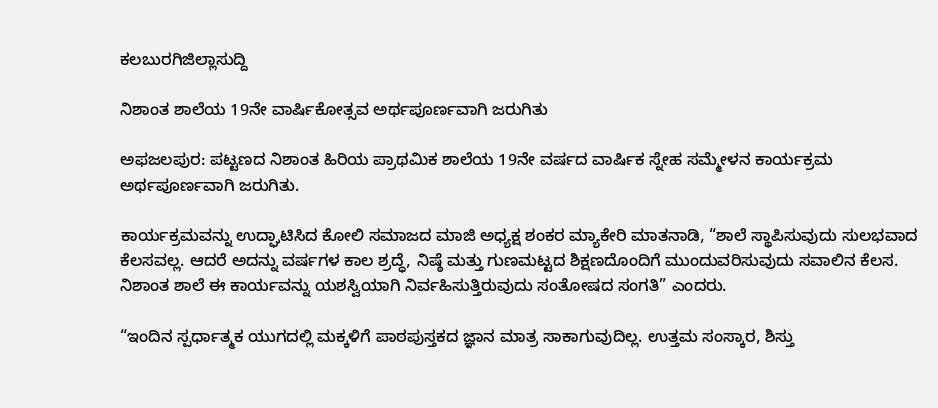ಕಲಬುರಗಿಜಿಲ್ಲಾಸುದ್ದಿ

ನಿಶಾಂತ ಶಾಲೆಯ 19ನೇ ವಾರ್ಷಿಕೋತ್ಸವ ಅರ್ಥಪೂರ್ಣವಾಗಿ ಜರುಗಿತು

ಅಫಜಲಪುರ: ಪಟ್ಟಣದ ನಿಶಾಂತ ಹಿರಿಯ ಪ್ರಾಥಮಿಕ ಶಾಲೆಯ 19ನೇ ವರ್ಷದ ವಾರ್ಷಿಕ ಸ್ನೇಹ ಸಮ್ಮೇಳನ ಕಾರ್ಯಕ್ರಮ ಅರ್ಥಪೂರ್ಣವಾಗಿ ಜರುಗಿತು.

ಕಾರ್ಯಕ್ರಮವನ್ನು ಉದ್ಘಾಟಿಸಿದ ಕೋಲಿ ಸಮಾಜದ ಮಾಜಿ ಅಧ್ಯಕ್ಷ ಶಂಕರ ಮ್ಯಾಕೇರಿ ಮಾತನಾಡಿ, “ಶಾಲೆ ಸ್ಥಾಪಿಸುವುದು ಸುಲಭವಾದ ಕೆಲಸವಲ್ಲ. ಆದರೆ ಅದನ್ನು ವರ್ಷಗಳ ಕಾಲ ಶ್ರದ್ಧೆ, ನಿಷ್ಠೆ ಮತ್ತು ಗುಣಮಟ್ಟದ ಶಿಕ್ಷಣದೊಂದಿಗೆ ಮುಂದುವರಿಸುವುದು ಸವಾಲಿನ ಕೆಲಸ. ನಿಶಾಂತ ಶಾಲೆ ಈ ಕಾರ್ಯವನ್ನು ಯಶಸ್ವಿಯಾಗಿ ನಿರ್ವಹಿಸುತ್ತಿರುವುದು ಸಂತೋಷದ ಸಂಗತಿ” ಎಂದರು.

“ಇಂದಿನ ಸ್ಪರ್ಧಾತ್ಮಕ ಯುಗದಲ್ಲಿ ಮಕ್ಕಳಿಗೆ ಪಾಠಪುಸ್ತಕದ ಜ್ಞಾನ ಮಾತ್ರ ಸಾಕಾಗುವುದಿಲ್ಲ. ಉತ್ತಮ ಸಂಸ್ಕಾರ, ಶಿಸ್ತು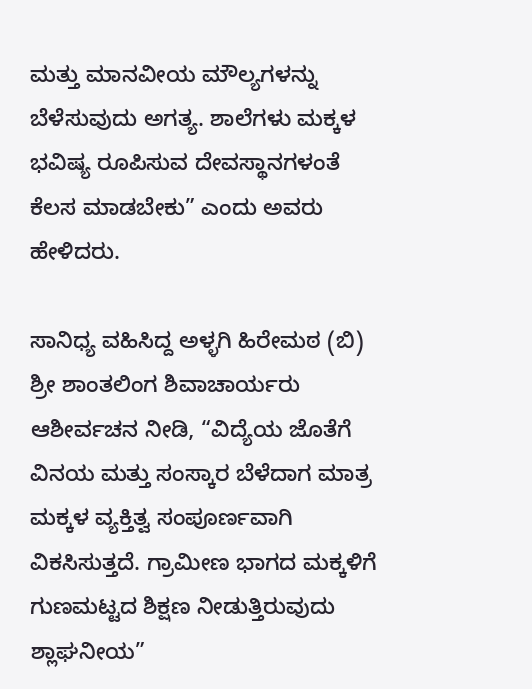ಮತ್ತು ಮಾನವೀಯ ಮೌಲ್ಯಗಳನ್ನು ಬೆಳೆಸುವುದು ಅಗತ್ಯ. ಶಾಲೆಗಳು ಮಕ್ಕಳ ಭವಿಷ್ಯ ರೂಪಿಸುವ ದೇವಸ್ಥಾನಗಳಂತೆ ಕೆಲಸ ಮಾಡಬೇಕು” ಎಂದು ಅವರು ಹೇಳಿದರು.

ಸಾನಿಧ್ಯ ವಹಿಸಿದ್ದ ಅಳ್ಳಗಿ ಹಿರೇಮಠ (ಬಿ) ಶ್ರೀ ಶಾಂತಲಿಂಗ ಶಿವಾಚಾರ್ಯರು ಆಶೀರ್ವಚನ ನೀಡಿ, “ವಿದ್ಯೆಯ ಜೊತೆಗೆ ವಿನಯ ಮತ್ತು ಸಂಸ್ಕಾರ ಬೆಳೆದಾಗ ಮಾತ್ರ ಮಕ್ಕಳ ವ್ಯಕ್ತಿತ್ವ ಸಂಪೂರ್ಣವಾಗಿ ವಿಕಸಿಸುತ್ತದೆ. ಗ್ರಾಮೀಣ ಭಾಗದ ಮಕ್ಕಳಿಗೆ ಗುಣಮಟ್ಟದ ಶಿಕ್ಷಣ ನೀಡುತ್ತಿರುವುದು ಶ್ಲಾಘನೀಯ”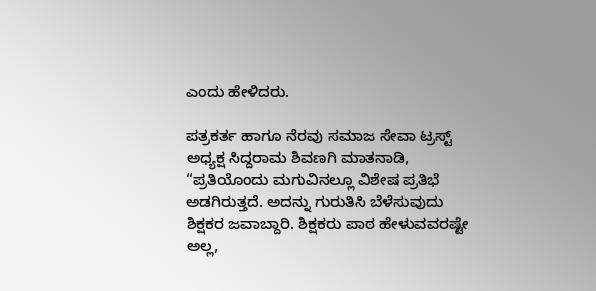ಎಂದು ಹೇಳಿದರು.

ಪತ್ರಕರ್ತ ಹಾಗೂ ನೆರವು ಸಮಾಜ ಸೇವಾ ಟ್ರಸ್ಟ್ ಅಧ್ಯಕ್ಷ ಸಿದ್ದರಾಮ ಶಿವಣಗಿ ಮಾತನಾಡಿ, “ಪ್ರತಿಯೊಂದು ಮಗುವಿನಲ್ಲೂ ವಿಶೇಷ ಪ್ರತಿಭೆ ಅಡಗಿರುತ್ತದೆ. ಅದನ್ನು ಗುರುತಿಸಿ ಬೆಳೆಸುವುದು ಶಿಕ್ಷಕರ ಜವಾಬ್ದಾರಿ. ಶಿಕ್ಷಕರು ಪಾಠ ಹೇಳುವವರಷ್ಟೇ ಅಲ್ಲ,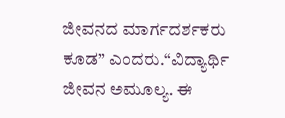ಜೀವನದ ಮಾರ್ಗದರ್ಶಕರು ಕೂಡ” ಎಂದರು.“ವಿದ್ಯಾರ್ಥಿ ಜೀವನ ಅಮೂಲ್ಯ. ಈ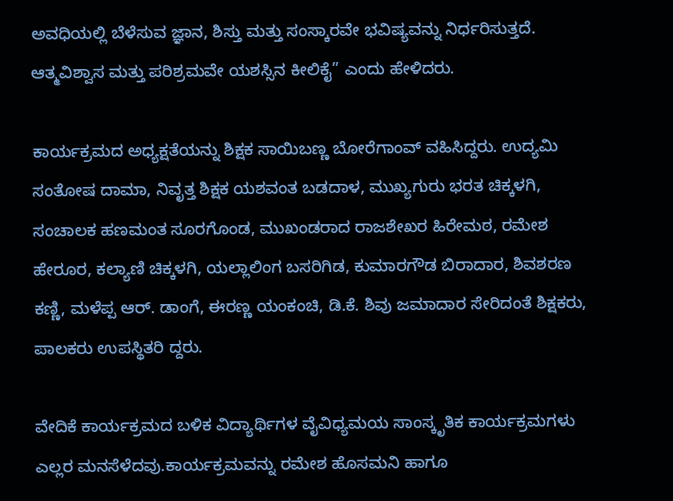ಅವಧಿಯಲ್ಲಿ ಬೆಳೆಸುವ ಜ್ಞಾನ, ಶಿಸ್ತು ಮತ್ತು ಸಂಸ್ಕಾರವೇ ಭವಿಷ್ಯವನ್ನು ನಿರ್ಧರಿಸುತ್ತದೆ. ಆತ್ಮವಿಶ್ವಾಸ ಮತ್ತು ಪರಿಶ್ರಮವೇ ಯಶಸ್ಸಿನ ಕೀಲಿಕೈ” ಎಂದು ಹೇಳಿದರು.

ಕಾರ್ಯಕ್ರಮದ ಅಧ್ಯಕ್ಷತೆಯನ್ನು ಶಿಕ್ಷಕ ಸಾಯಿಬಣ್ಣ ಬೋರೆಗಾಂವ್ ವಹಿಸಿದ್ದರು. ಉದ್ಯಮಿ ಸಂತೋಷ ದಾಮಾ, ನಿವೃತ್ತ ಶಿಕ್ಷಕ ಯಶವಂತ ಬಡದಾಳ, ಮುಖ್ಯಗುರು ಭರತ ಚಿಕ್ಕಳಗಿ, ಸಂಚಾಲಕ ಹಣಮಂತ ಸೂರಗೊಂಡ, ಮುಖಂಡರಾದ ರಾಜಶೇಖರ ಹಿರೇಮಠ, ರಮೇಶ ಹೇರೂರ, ಕಲ್ಯಾಣಿ ಚಿಕ್ಕಳಗಿ, ಯಲ್ಲಾಲಿಂಗ ಬಸರಿಗಿಡ, ಕುಮಾರಗೌಡ ಬಿರಾದಾರ, ಶಿವಶರಣ ಕಣ್ಣಿ, ಮಳೆಪ್ಪ ಆರ್. ಡಾಂಗೆ, ಈರಣ್ಣ ಯಂಕಂಚಿ, ಡಿ.ಕೆ. ಶಿವು ಜಮಾದಾರ ಸೇರಿದಂತೆ ಶಿಕ್ಷಕರು, ಪಾಲಕರು ಉಪಸ್ಥಿತರಿ ದ್ದರು.

ವೇದಿಕೆ ಕಾರ್ಯಕ್ರಮದ ಬಳಿಕ ವಿದ್ಯಾರ್ಥಿಗಳ ವೈವಿಧ್ಯಮಯ ಸಾಂಸ್ಕೃತಿಕ ಕಾರ್ಯಕ್ರಮಗಳು ಎಲ್ಲರ ಮನಸೆಳೆದವು.ಕಾರ್ಯಕ್ರಮವನ್ನು ರಮೇಶ ಹೊಸಮನಿ ಹಾಗೂ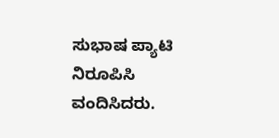ಸುಭಾಷ ಪ್ಯಾಟಿ ನಿರೂಪಿಸಿ ವಂದಿಸಿದರು.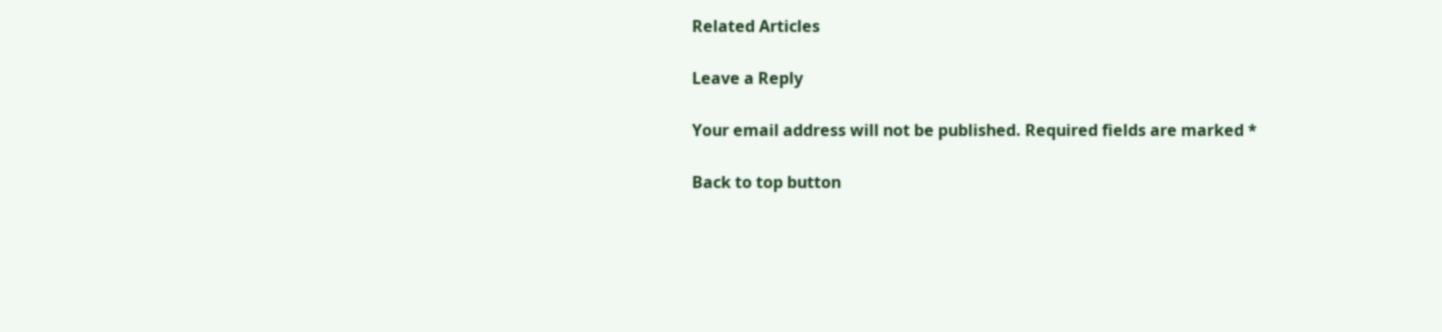Related Articles

Leave a Reply

Your email address will not be published. Required fields are marked *

Back to top button